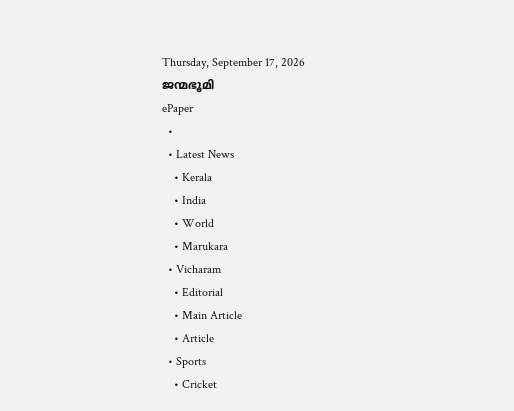Thursday, September 17, 2026
ജന്മഭൂമി
ePaper
  •
  • Latest News
    • Kerala
    • India
    • World
    • Marukara
  • Vicharam
    • Editorial
    • Main Article
    • Article
  • Sports
    • Cricket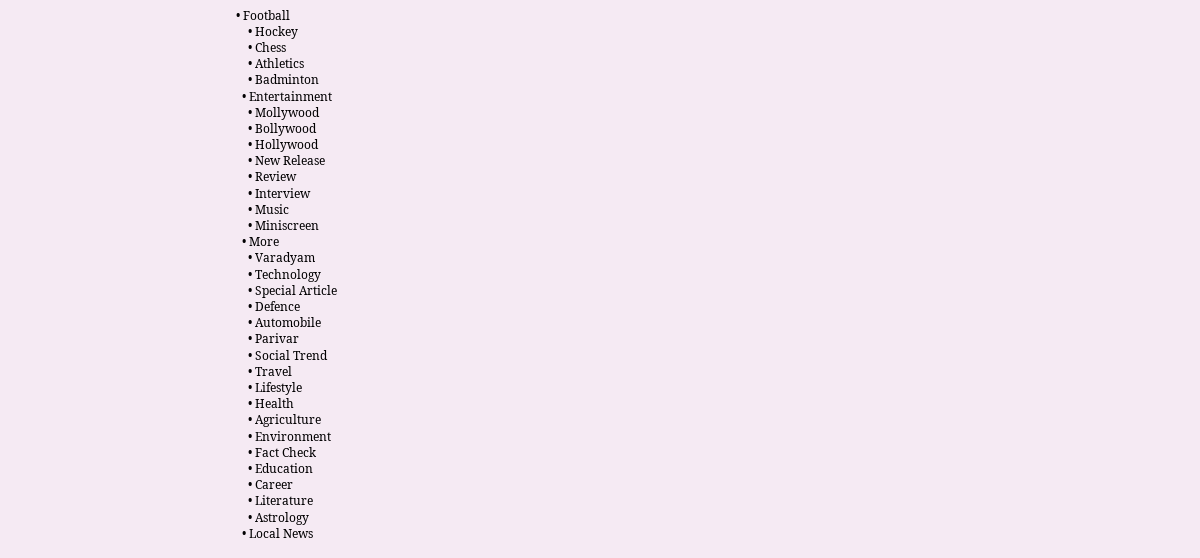• Football
    • Hockey
    • Chess
    • Athletics
    • Badminton
  • Entertainment
    • Mollywood
    • Bollywood
    • Hollywood
    • New Release
    • Review
    • Interview
    • Music
    • Miniscreen
  • More
    • Varadyam
    • Technology
    • Special Article
    • Defence
    • Automobile
    • Parivar
    • Social Trend
    • Travel
    • Lifestyle
    • Health
    • Agriculture
    • Environment
    • Fact Check
    • Education
    • Career
    • Literature
    • Astrology
  • Local News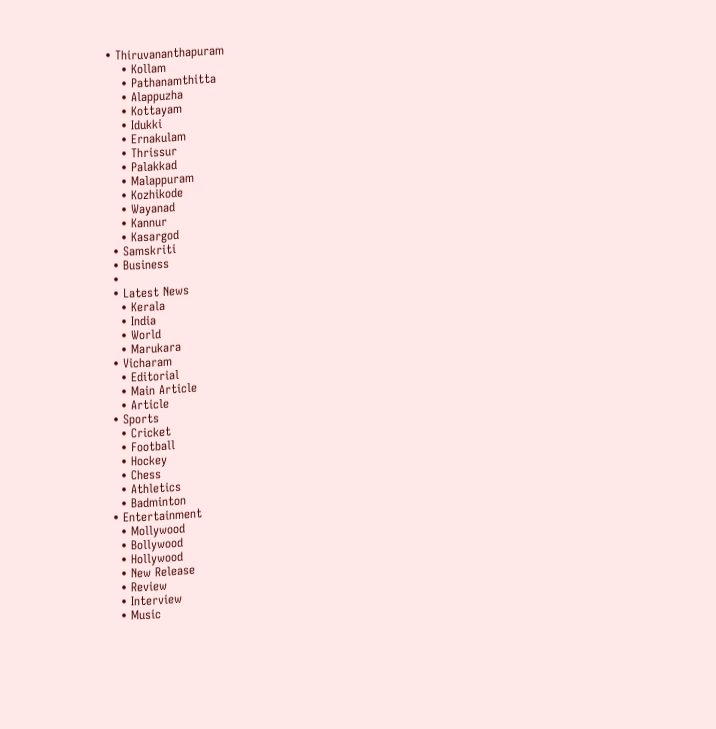• Thiruvananthapuram
    • Kollam
    • Pathanamthitta
    • Alappuzha
    • Kottayam
    • Idukki
    • Ernakulam
    • Thrissur
    • Palakkad
    • Malappuram
    • Kozhikode
    • Wayanad
    • Kannur
    • Kasargod
  • Samskriti
  • Business
  •
  • Latest News
    • Kerala
    • India
    • World
    • Marukara
  • Vicharam
    • Editorial
    • Main Article
    • Article
  • Sports
    • Cricket
    • Football
    • Hockey
    • Chess
    • Athletics
    • Badminton
  • Entertainment
    • Mollywood
    • Bollywood
    • Hollywood
    • New Release
    • Review
    • Interview
    • Music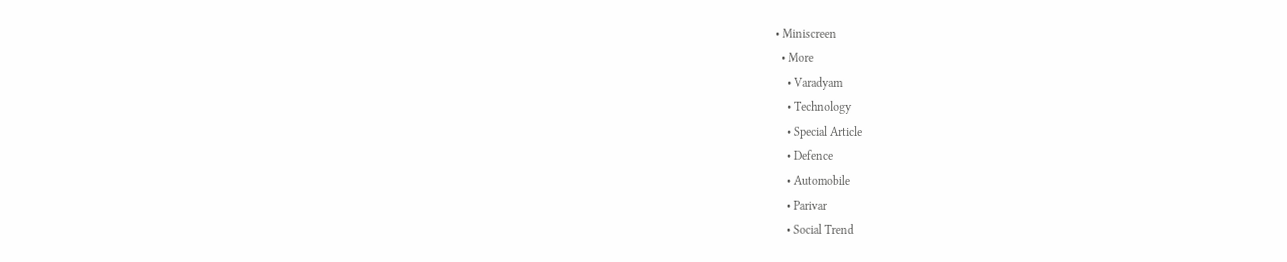• Miniscreen
  • More
    • Varadyam
    • Technology
    • Special Article
    • Defence
    • Automobile
    • Parivar
    • Social Trend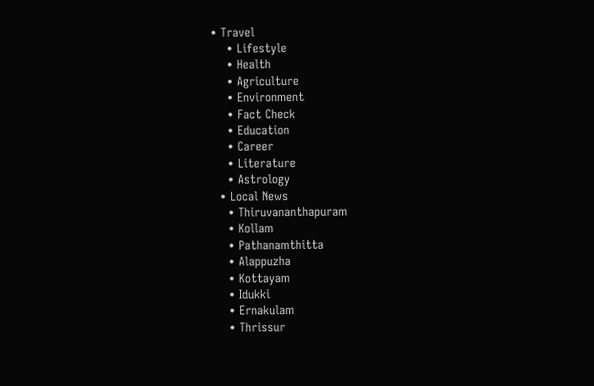• Travel
    • Lifestyle
    • Health
    • Agriculture
    • Environment
    • Fact Check
    • Education
    • Career
    • Literature
    • Astrology
  • Local News
    • Thiruvananthapuram
    • Kollam
    • Pathanamthitta
    • Alappuzha
    • Kottayam
    • Idukki
    • Ernakulam
    • Thrissur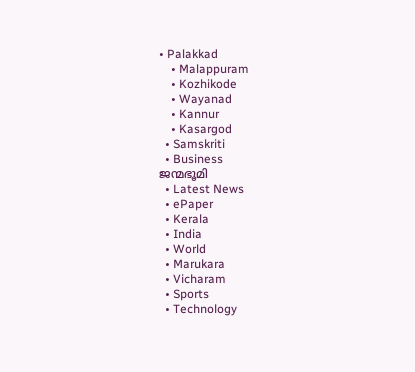• Palakkad
    • Malappuram
    • Kozhikode
    • Wayanad
    • Kannur
    • Kasargod
  • Samskriti
  • Business
ജന്മഭൂമി
  • Latest News
  • ePaper
  • Kerala
  • India
  • World
  • Marukara
  • Vicharam
  • Sports
  • Technology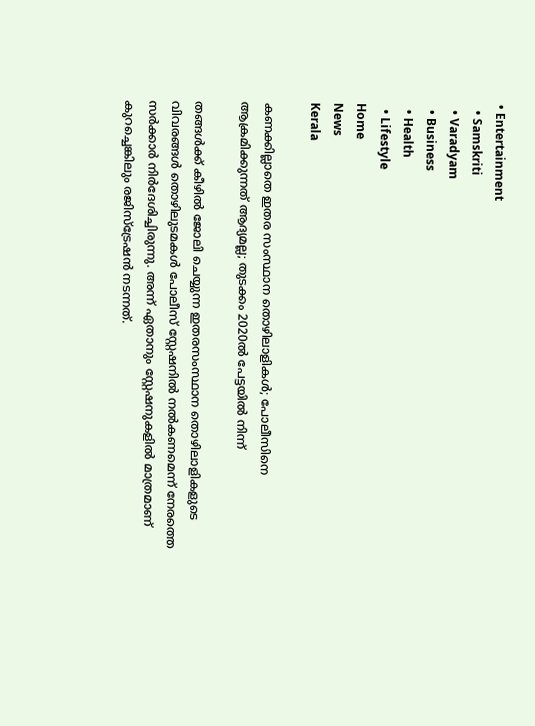• Entertainment
  • Samskriti
  • Varadyam
  • Business
  • Health
  • Lifestyle
Home
News
Kerala

കണക്കില്ലാതെ ഇതര സംസ്ഥാന തൊഴിലാളികള്‍; പോലീസിനെ ആക്രമിക്കുന്നത് ആദ്യമല്ല; തുടക്കം 2020ല്‍ പേട്ടയില്‍ നിന്ന്

തങ്ങള്‍ക്ക് കീഴില്‍ ജോലി ചെയ്യുന്ന ഇതരസംസ്ഥാന തൊഴിലാളികളുടെ വിവരങ്ങള്‍ തൊഴിലുടമകള്‍ പോലീസ് സ്റ്റേഷനില്‍ നല്‍കണമെന്ന് നേരത്തെ സര്‍ക്കാര്‍ നിര്‍ദേശിച്ചിരുന്നു. അന്ന് ഏതാനും സ്റ്റേഷനുകളില്‍ മാത്രമാണ് കുറച്ചെങ്കിലും രജിസ്‌ട്രേഷന്‍ നടന്നത്.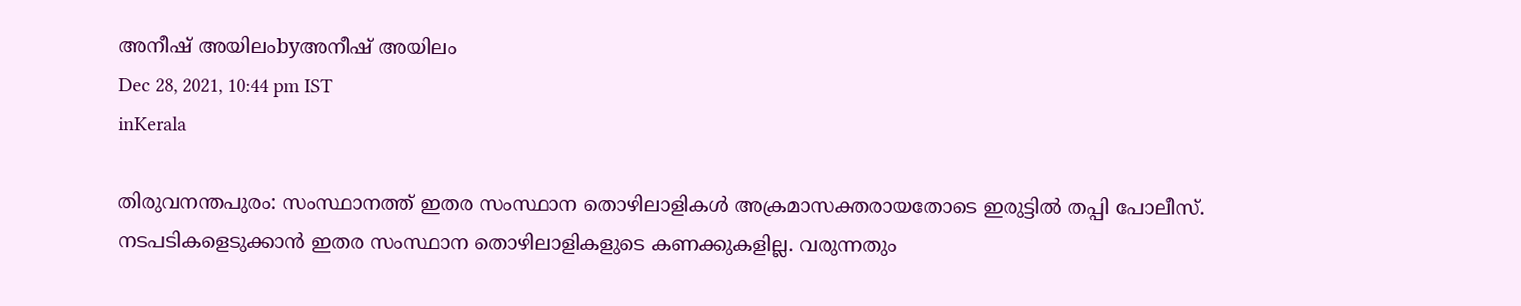അനീഷ് അയിലംbyഅനീഷ് അയിലം
Dec 28, 2021, 10:44 pm IST
inKerala

തിരുവനന്തപുരം: സംസ്ഥാനത്ത് ഇതര സംസ്ഥാന തൊഴിലാളികള്‍ അക്രമാസക്തരായതോടെ ഇരുട്ടില്‍ തപ്പി പോലീസ്. നടപടികളെടുക്കാന്‍ ഇതര സംസ്ഥാന തൊഴിലാളികളുടെ കണക്കുകളില്ല. വരുന്നതും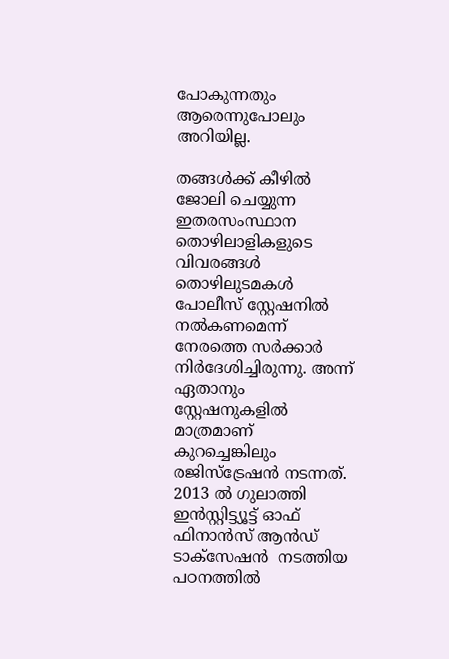പോകുന്നതും ആരെന്നുപോലും അറിയില്ല.

തങ്ങള്‍ക്ക് കീഴില്‍ ജോലി ചെയ്യുന്ന ഇതരസംസ്ഥാന തൊഴിലാളികളുടെ വിവരങ്ങള്‍ തൊഴിലുടമകള്‍ പോലീസ് സ്റ്റേഷനില്‍ നല്‍കണമെന്ന് നേരത്തെ സര്‍ക്കാര്‍ നിര്‍ദേശിച്ചിരുന്നു. അന്ന് ഏതാനും സ്റ്റേഷനുകളില്‍ മാത്രമാണ് കുറച്ചെങ്കിലും  രജിസ്‌ട്രേഷന്‍ നടന്നത്. 2013 ല്‍ ഗുലാത്തി ഇന്‍സ്റ്റിട്ട്യൂട്ട് ഓഫ് ഫിനാന്‍സ് ആന്‍ഡ് ടാക്‌സേഷന്‍  നടത്തിയ പഠനത്തില്‍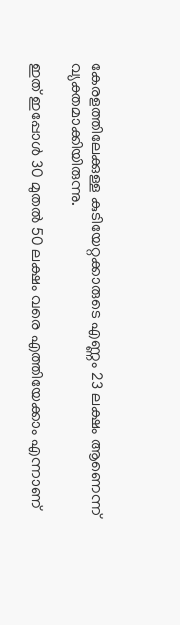കേരളത്തിലേക്കുള്ള കുടിയേറ്റക്കാരുടെ എണ്ണം 23 ലക്ഷം ആണെന്ന് വ്യക്തമാക്കിയിരുന്നു.

ഇത് ഇപ്പോള്‍ 30 മുതല്‍ 50 ലക്ഷം വരെ എത്തിയേക്കാം എന്നാണ്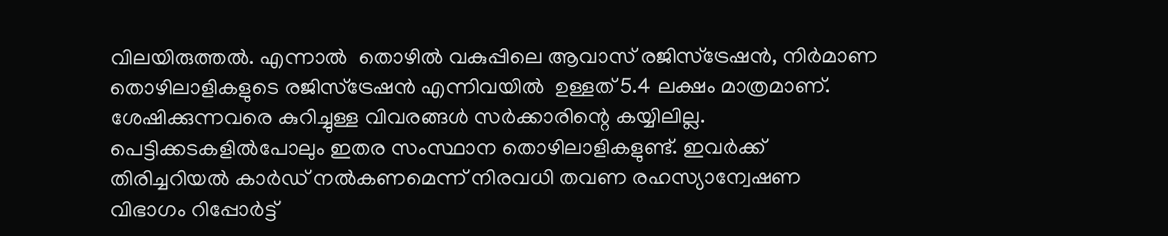വിലയിരുത്തല്‍. എന്നാല്‍  തൊഴില്‍ വകുപ്പിലെ ആവാസ് രജിസ്‌ട്രേഷന്‍, നിര്‍മാണ തൊഴിലാളികളുടെ രജിസ്‌ട്രേഷന്‍ എന്നിവയില്‍  ഉള്ളത് 5.4 ലക്ഷം മാത്രമാണ്. ശേഷിക്കുന്നവരെ കുറിച്ചുള്ള വിവരങ്ങള്‍ സര്‍ക്കാരിന്റെ കയ്യിലില്ല. പെട്ടിക്കടകളില്‍പോലും ഇതര സംസ്ഥാന തൊഴിലാളികളുണ്ട്. ഇവര്‍ക്ക് തിരിച്ചറിയല്‍ കാര്‍ഡ് നല്‍കണമെന്ന് നിരവധി തവണ രഹസ്യാന്വേഷണ വിഭാഗം റിപ്പോര്‍ട്ട്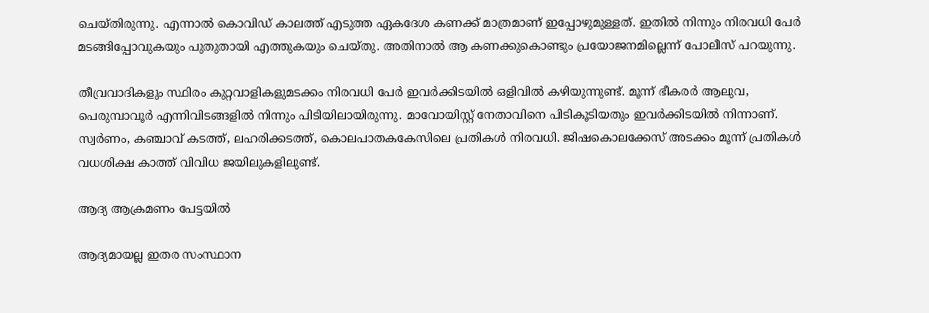ചെയ്തിരുന്നു. എന്നാല്‍ കൊവിഡ് കാലത്ത് എടുത്ത ഏകദേശ കണക്ക് മാത്രമാണ് ഇപ്പോഴുമുള്ളത്. ഇതില്‍ നിന്നും നിരവധി പേര്‍ മടങ്ങിപ്പോവുകയും പുതുതായി എത്തുകയും ചെയ്തു. അതിനാല്‍ ആ കണക്കുകൊണ്ടും പ്രയോജനമില്ലെന്ന് പോലീസ് പറയുന്നു.

തീവ്രവാദികളും സ്ഥിരം കുറ്റവാളികളുമടക്കം നിരവധി പേര്‍ ഇവര്‍ക്കിടയില്‍ ഒളിവില്‍ കഴിയുന്നുണ്ട്. മൂന്ന് ഭീകരര്‍ ആലുവ, പെരുമ്പാവൂര്‍ എന്നിവിടങ്ങളില്‍ നിന്നും പിടിയിലായിരുന്നു. മാവോയിസ്റ്റ് നേതാവിനെ പിടികൂടിയതും ഇവര്‍ക്കിടയില്‍ നിന്നാണ്. സ്വര്‍ണം, കഞ്ചാവ് കടത്ത്, ലഹരിക്കടത്ത്, കൊലപാതകകേസിലെ പ്രതികള്‍ നിരവധി. ജിഷകൊലക്കേസ് അടക്കം മൂന്ന് പ്രതികള്‍ വധശിക്ഷ കാത്ത് വിവിധ ജയിലുകളിലുണ്ട്.

ആദ്യ ആക്രമണം പേട്ടയില്‍

ആദ്യമായല്ല ഇതര സംസ്ഥാന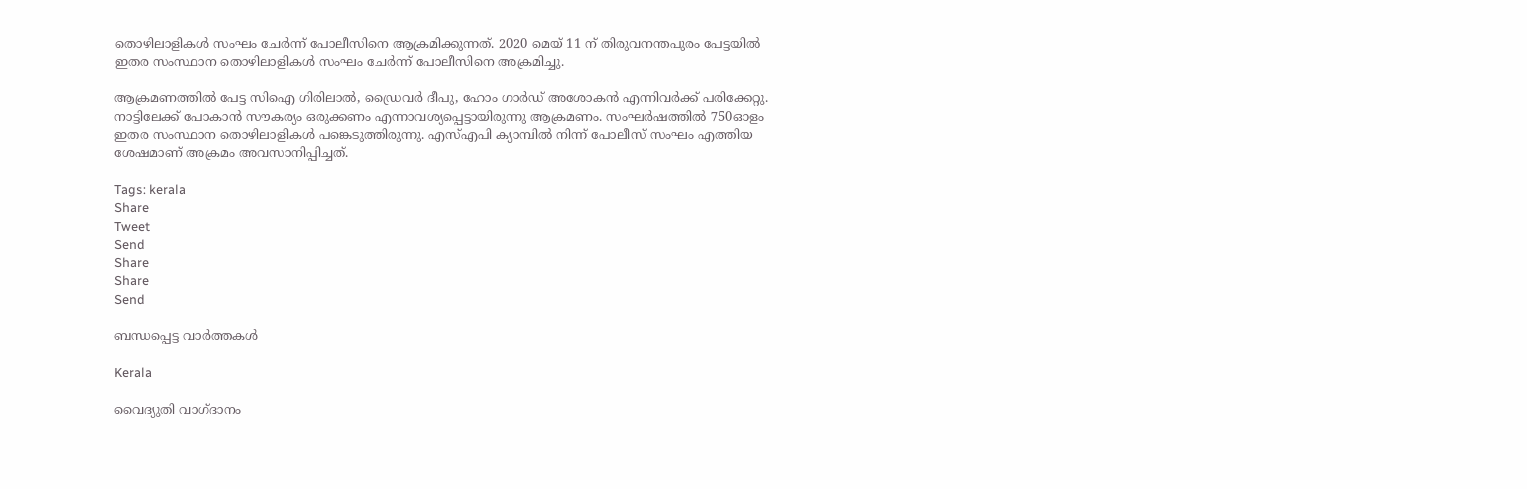തൊഴിലാളികള്‍ സംഘം ചേര്‍ന്ന് പോലീസിനെ ആക്രമിക്കുന്നത്. 2020 മെയ് 11 ന് തിരുവനന്തപുരം പേട്ടയില്‍ ഇതര സംസ്ഥാന തൊഴിലാളികള്‍ സംഘം ചേര്‍ന്ന് പോലീസിനെ അക്രമിച്ചു.

ആക്രമണത്തില്‍ പേട്ട സിഐ ഗിരിലാല്‍, ഡ്രൈവര്‍ ദീപു, ഹോം ഗാര്‍ഡ് അശോകന്‍ എന്നിവര്‍ക്ക് പരിക്കേറ്റു. നാട്ടിലേക്ക് പോകാന്‍ സൗകര്യം ഒരുക്കണം എന്നാവശ്യപ്പെട്ടായിരുന്നു ആക്രമണം. സംഘര്‍ഷത്തില്‍ 750ഓളം ഇതര സംസ്ഥാന തൊഴിലാളികള്‍ പങ്കെടുത്തിരുന്നു. എസ്എപി ക്യാമ്പില്‍ നിന്ന് പോലീസ് സംഘം എത്തിയ ശേഷമാണ് അക്രമം അവസാനിപ്പിച്ചത്.

Tags: kerala
Share
Tweet
Send
Share
Share
Send

ബന്ധപ്പെട്ട വാര്‍ത്തകള്‍

Kerala

വൈദ്യുതി വാഗ്ദാനം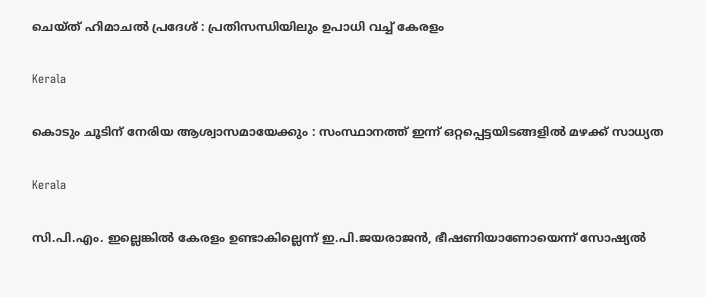ചെയ്ത് ഹിമാചല്‍ പ്രദേശ് : പ്രതിസന്ധിയിലും ഉപാധി വച്ച് കേരളം

Kerala

കൊടും ചൂടിന് നേരിയ ആശ്വാസമായേക്കും : സംസ്ഥാനത്ത് ഇന്ന് ഒറ്റപ്പെട്ടയിടങ്ങളില്‍ മഴക്ക് സാധ്യത

Kerala

സി.പി.എം. ഇല്ലെങ്കില്‍ കേരളം ഉണ്ടാകില്ലെന്ന് ഇ.പി.ജയരാജന്‍, ഭീഷണിയാണോയെന്ന് സോഷ്യല്‍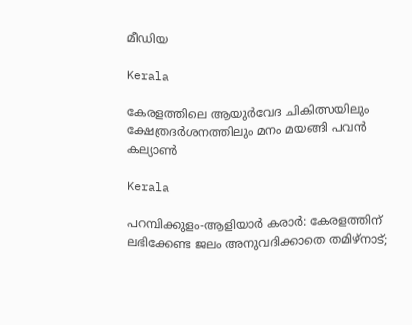മീഡിയ

Kerala

കേരളത്തിലെ ആയുര്‍വേദ ചികിത്സയിലും ക്ഷേത്രദര്‍ശനത്തിലും മനം മയങ്ങി പവന്‍ കല്യാണ്‍

Kerala

പറമ്പിക്കുളം-ആളിയാര്‍ കരാര്‍: കേരളത്തിന് ലഭിക്കേണ്ട ജലം അനുവദിക്കാതെ തമിഴ്നാട്;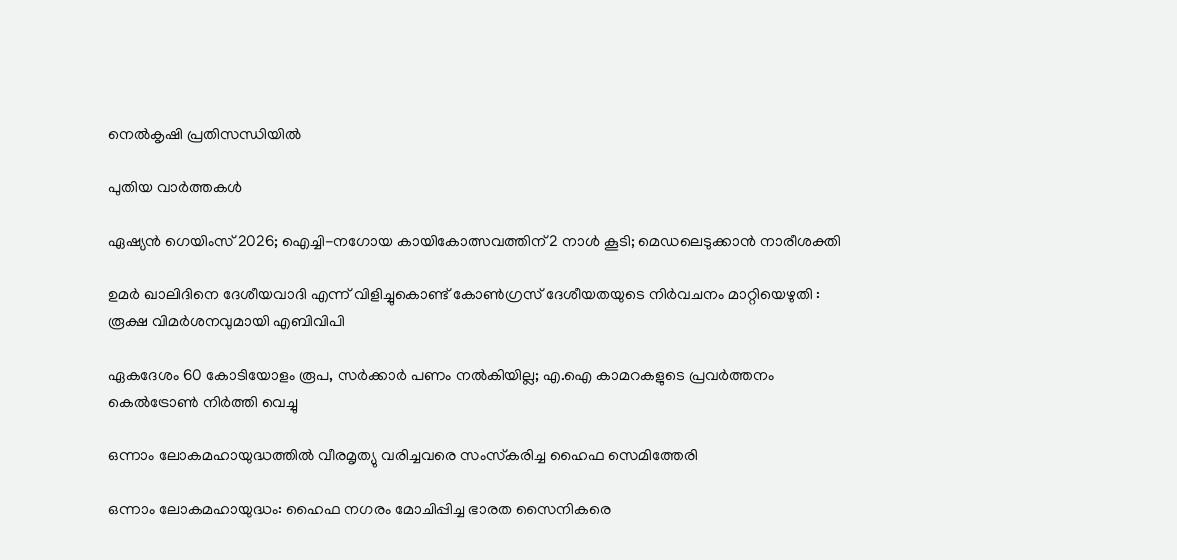നെല്‍കൃഷി പ്രതിസന്ധിയില്‍

പുതിയ വാര്‍ത്തകള്‍

ഏഷ്യന്‍ ഗെയിംസ് 2026; ഐച്ചി-നഗോയ കായികോത്സവത്തിന് 2 നാള്‍ കൂടി; മെഡലെടുക്കാന്‍ നാരീശക്തി

ഉമർ ഖാലിദിനെ ദേശീയവാദി എന്ന് വിളിച്ചുകൊണ്ട് കോൺഗ്രസ് ദേശീയതയുടെ നിർവചനം മാറ്റിയെഴുതി : രൂക്ഷ വിമർശനവുമായി എബിവിപി

ഏകദേശം 60 കോടിയോളം രൂപ, സര്‍ക്കാര്‍ പണം നല്‍കിയില്ല; എ.ഐ കാമറകളുടെ പ്രവര്‍ത്തനം കെല്‍ട്രോണ്‍ നിര്‍ത്തി വെച്ചു

ഒന്നാം ലോകമഹായുദ്ധത്തില്‍ വീരമൃത്യു വരിച്ചവരെ സംസ്‌കരിച്ച ഹൈഫ സെമിത്തേരി

ഒന്നാം ലോകമഹായുദ്ധം: ഹൈഫ നഗരം മോചിപ്പിച്ച ഭാരത സൈനികരെ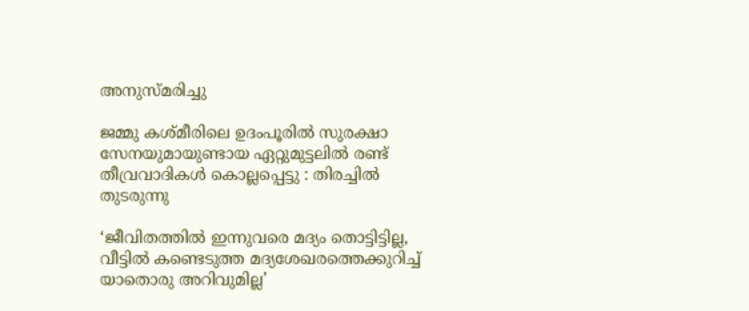അനുസ്മരിച്ചു

ജമ്മു കശ്മീരിലെ ഉദംപൂരിൽ സുരക്ഷാ സേനയുമായുണ്ടായ ഏറ്റുമുട്ടലിൽ രണ്ട് തീവ്രവാദികൾ കൊല്ലപ്പെട്ടു : തിരച്ചിൽ തുടരുന്നു

‘ജീവിതത്തിൽ ഇന്നുവരെ മദ്യം തൊട്ടിട്ടില്ല, വീട്ടിൽ കണ്ടെടുത്ത മദ്യശേഖരത്തെക്കുറിച്ച് യാതൊരു അറിവുമില്ല’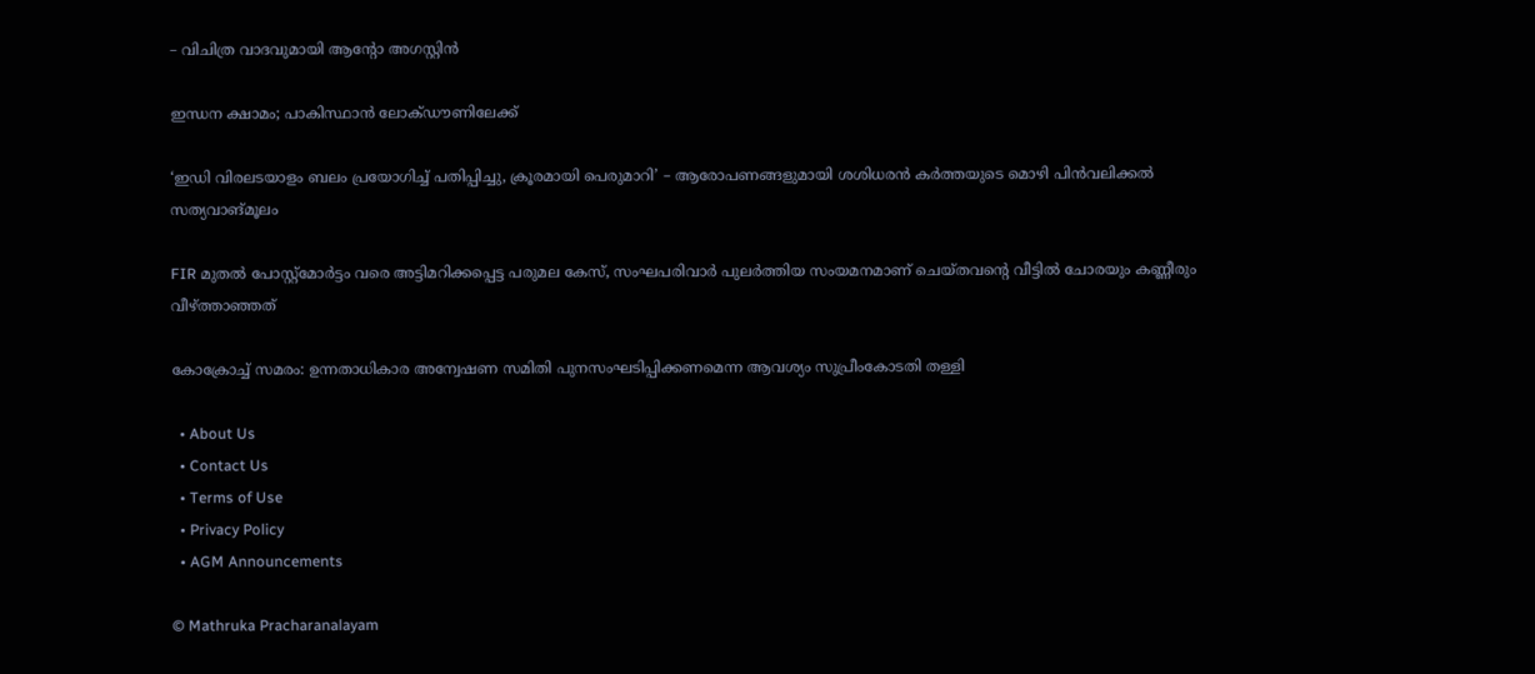– വിചിത്ര വാദവുമായി ആന്റോ അഗസ്റ്റിൻ

ഇന്ധന ക്ഷാമം; പാകിസ്ഥാന്‍ ലോക്ഡൗണിലേക്ക്

‘ഇഡി വിരലടയാളം ബലം പ്രയോഗിച്ച് പതിപ്പിച്ചു, ക്രൂരമായി പെരുമാറി’ – ആരോപണങ്ങളുമായി ശശിധരൻ കർത്തയുടെ മൊഴി പിൻവലിക്കൽ സത്യവാങ്മൂലം

FIR മുതൽ പോസ്റ്റ്‌മോർട്ടം വരെ അട്ടിമറിക്കപ്പെട്ട പരുമല കേസ്, സംഘപരിവാർ പുലർത്തിയ സംയമനമാണ് ചെയ്തവന്റെ വീട്ടിൽ ചോരയും കണ്ണീരും വീഴ്‌ത്താഞ്ഞത്

കോക്രോച്ച് സമരം: ഉന്നതാധികാര അന്വേഷണ സമിതി പുനസംഘടിപ്പിക്കണമെന്ന ആവശ്യം സുപ്രീംകോടതി തള്ളി

  • About Us
  • Contact Us
  • Terms of Use
  • Privacy Policy
  • AGM Announcements

© Mathruka Pracharanalayam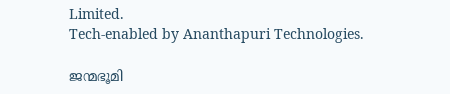Limited.
Tech-enabled by Ananthapuri Technologies.

ജന്മഭൂമി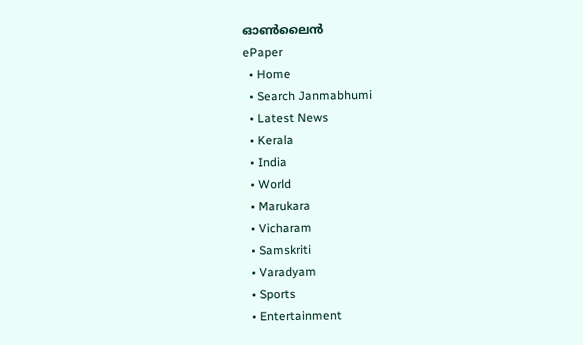ഓണ്‍ലൈന്‍
ePaper
  • Home
  • Search Janmabhumi
  • Latest News
  • Kerala
  • India
  • World
  • Marukara
  • Vicharam
  • Samskriti
  • Varadyam
  • Sports
  • Entertainment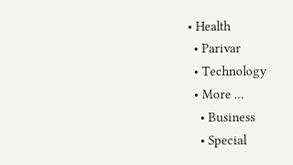• Health
  • Parivar
  • Technology
  • More …
    • Business
    • Special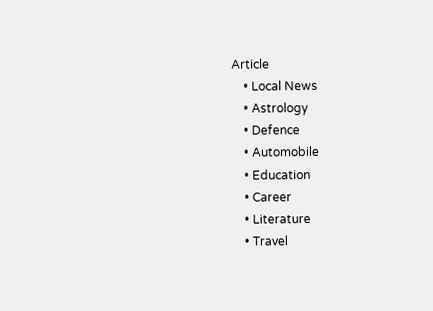Article
    • Local News
    • Astrology
    • Defence
    • Automobile
    • Education
    • Career
    • Literature
    • Travel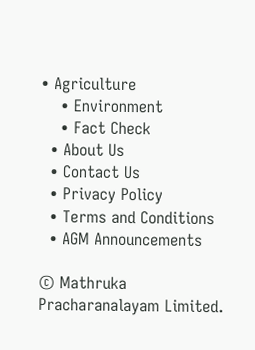• Agriculture
    • Environment
    • Fact Check
  • About Us
  • Contact Us
  • Privacy Policy
  • Terms and Conditions
  • AGM Announcements

© Mathruka Pracharanalayam Limited.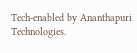Tech-enabled by Ananthapuri Technologies.